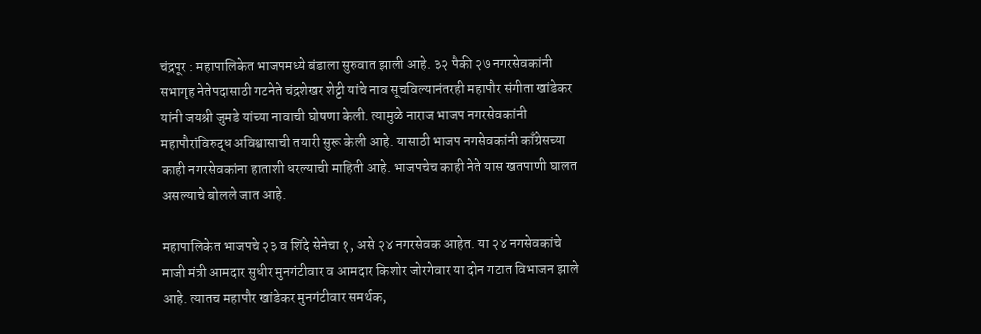चंद्रपूर : महापालिकेत भाजपमध्ये बंडाला सुरुवात झाली आहे. ३२ पैकी २७ नगरसेवकांनी सभागृह नेतेपदासाठी गटनेते चंद्रशेखर शेट्टी यांचे नाव सूचविल्यानंतरही महापौर संगीता खांडेकर यांनी जयश्री जुमडे यांच्या नावाची घोषणा केली. त्यामुळे नाराज भाजप नगरसेवकांनी महापौरांविरुद्ध अविश्वासाची तयारी सुरू केली आहे. यासाठी भाजप नगसेवकांनी काँग्रेसच्या काही नगरसेवकांना हाताशी धरल्याची माहिती आहे. भाजपचेच काही नेते यास खतपाणी घालत असल्याचे बोलले जात आहे.

महापालिकेत भाजपचे २३ व शिंदे सेनेचा १, असे २४ नगरसेवक आहेत. या २४ नगसेवकांचे माजी मंत्री आमदार सुधीर मुनगंटीवार व आमदार किशोर जोरगेवार या दोन गटात विभाजन झाले आहे. त्यातच महापौर खांडेकर मुनगंटीवार समर्थक,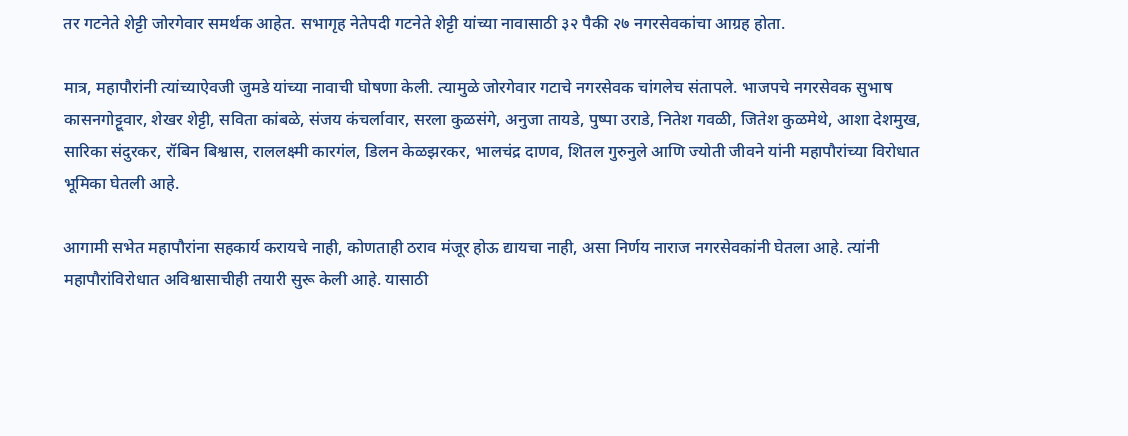तर गटनेते शेट्टी जोरगेवार समर्थक आहेत. सभागृह नेतेपदी गटनेते शेट्टी यांच्या नावासाठी ३२ पैकी २७ नगरसेवकांचा आग्रह होता.

मात्र, महापौरांनी त्यांच्याऐवजी जुमडे यांच्या नावाची घोषणा केली. त्यामुळे जोरगेवार गटाचे नगरसेवक चांगलेच संतापले. भाजपचे नगरसेवक सुभाष कासनगोट्टूवार, शेखर शेट्टी, सविता कांबळे, संजय कंचर्लावार, सरला कुळसंगे, अनुजा तायडे, पुष्पा उराडे, नितेश गवळी, जितेश कुळमेथे, आशा देशमुख, सारिका संदुरकर, रॉबिन बिश्वास, राललक्ष्मी कारगंल, डिलन केळझरकर, भालचंद्र दाणव, शितल गुरुनुले आणि ज्योती जीवने यांनी महापौरांच्या विरोधात भूमिका घेतली आहे.

आगामी सभेत महापौरांना सहकार्य करायचे नाही, कोणताही ठराव मंजूर होऊ द्यायचा नाही, असा निर्णय नाराज नगरसेवकांनी घेतला आहे. त्यांनी महापौरांविरोधात अविश्वासाचीही तयारी सुरू केली आहे. यासाठी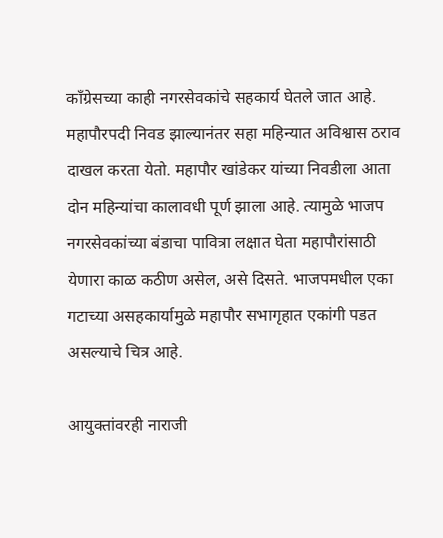काँग्रेसच्या काही नगरसेवकांचे सहकार्य घेतले जात आहे. महापौरपदी निवड झाल्यानंतर सहा महिन्यात अविश्वास ठराव दाखल करता येतो. महापौर खांडेकर यांच्या निवडीला आता दोन महिन्यांचा कालावधी पूर्ण झाला आहे. त्यामुळे भाजप नगरसेवकांच्या बंडाचा पावित्रा लक्षात घेता महापौरांसाठी येणारा काळ कठीण असेल, असे दिसते. भाजपमधील एका गटाच्या असहकार्यामुळे महापौर सभागृहात एकांगी पडत असल्याचे चित्र आहे.

आयुक्तांवरही नाराजी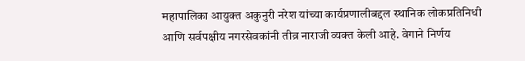महापालिका आयुक्त अकुनुरी नरेश यांच्या कार्यप्रणालीबद्दल स्थानिक लोकप्रतिनिधी आणि सर्वपक्षीय नगरसेवकांनी तीव्र नाराजी व्यक्त केली आहे. वेगाने निर्णय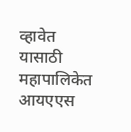व्हावेत यासाठी महापालिकेत आयएएस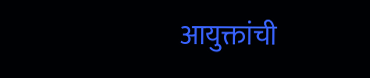आयुक्तांची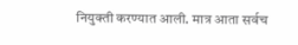नियुक्ती करण्यात आली. मात्र आता सर्वच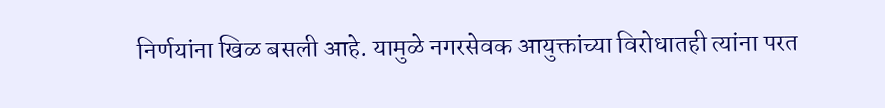निर्णयांना खिळ बसली आहे. यामुळे नगरसेवक आयुक्तांच्या विरोधातही त्यांना परत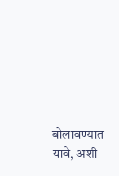बोलावण्यात यावे, अशी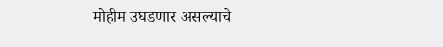मोहीम उघडणार असल्याचे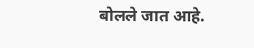बोलले जात आहे.